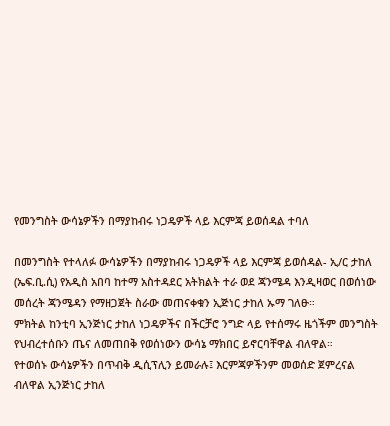የመንግስት ውሳኔዎችን በማያከብሩ ነጋዴዎች ላይ እርምጃ ይወሰዳል ተባለ

በመንግስት የተላለፉ ውሳኔዎችን በማያከብሩ ነጋዴዎች ላይ እርምጃ ይወሰዳል- ኢ/ር ታከለ
(ኤፍ.ቢ.ሲ) የአዲስ አበባ ከተማ አስተዳደር አትክልት ተራ ወደ ጃንሜዳ እንዲዛወር በወሰነው መሰረት ጃንሜዳን የማዘጋጀት ስራው መጠናቀቁን ኢጅነር ታከለ ኡማ ገለፁ።
ምክትል ከንቲባ ኢንጅነር ታከለ ነጋዴዎችና በችርቻሮ ንግድ ላይ የተሰማሩ ዜጎችም መንግስት የህብረተሰቡን ጤና ለመጠበቅ የወሰነውን ውሳኔ ማክበር ይኖርባቸዋል ብለዋል።
የተወሰኑ ውሳኔዎችን በጥብቅ ዲሲፕሊን ይመራሉ፤ እርምጃዎችንም መወሰድ ጀምረናል ብለዋል ኢንጅነር ታከለ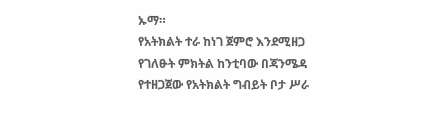ኡማ።
የአትክልት ተራ ከነገ ጀምሮ እንደሚዘጋ የገለፁት ምክትል ከንቲባው በጃንሜዳ የተዘጋጀው የአትክልት ግብይት ቦታ ሥራ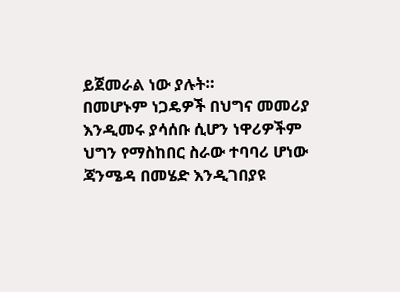ይጀመራል ነው ያሉት።
በመሆኑም ነጋዴዎች በህግና መመሪያ እንዲመሩ ያሳሰቡ ሲሆን ነዋሪዎችም ህግን የማስከበር ስራው ተባባሪ ሆነው ጃንሜዳ በመሄድ እንዲገበያዩ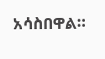አሳስበዋል።